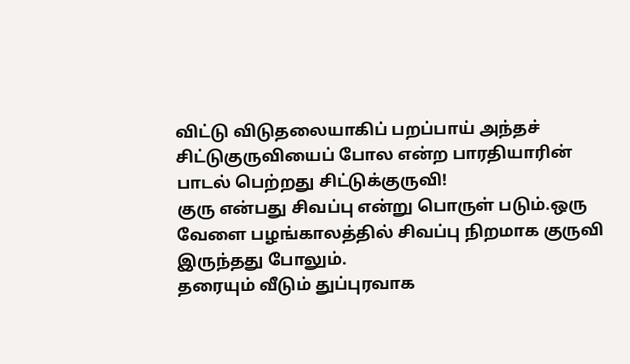விட்டு விடுதலையாகிப் பறப்பாய் அந்தச் சிட்டுகுருவியைப் போல என்ற பாரதியாரின் பாடல் பெற்றது சிட்டுக்குருவி!
குரு என்பது சிவப்பு என்று பொருள் படும்.ஒரு வேளை பழங்காலத்தில் சிவப்பு நிறமாக குருவி இருந்தது போலும்.
தரையும் வீடும் துப்புரவாக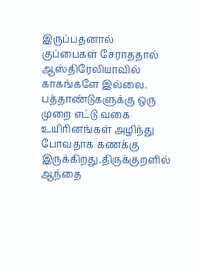இருப்பதனால் குப்பைகள் சேராததால் ஆஸ்திரேலியாவில் காகங்களே இல்லை.
பத்தாண்டுகளுக்கு ஒரு முறை எட்டு வகை உயிரினங்கள் அழிந்து போவதாக கணக்கு இருக்கிறது.திருக்குறளில் ஆந்தை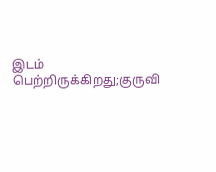இடம் பெற்றிருக்கிறது;குருவி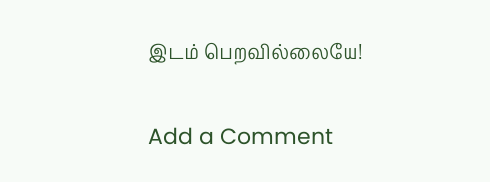இடம் பெறவில்லையே!

Add a Comment